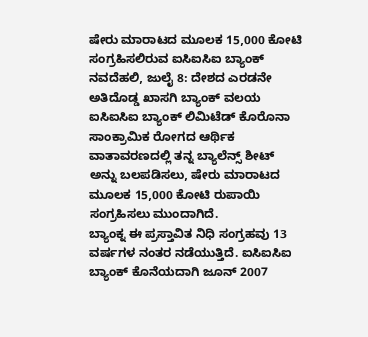ಷೇರು ಮಾರಾಟದ ಮೂಲಕ 15,000 ಕೋಟಿ ಸಂಗ್ರಹಿಸಲಿರುವ ಐಸಿಐಸಿಐ ಬ್ಯಾಂಕ್
ನವದೆಹಲಿ, ಜುಲೈ 8: ದೇಶದ ಎರಡನೇ ಅತಿದೊಡ್ಡ ಖಾಸಗಿ ಬ್ಯಾಂಕ್ ವಲಯ ಐಸಿಐಸಿಐ ಬ್ಯಾಂಕ್ ಲಿಮಿಟೆಡ್ ಕೊರೊನಾ ಸಾಂಕ್ರಾಮಿಕ ರೋಗದ ಆರ್ಥಿಕ ವಾತಾವರಣದಲ್ಲಿ ತನ್ನ ಬ್ಯಾಲೆನ್ಸ್ ಶೀಟ್ ಅನ್ನು ಬಲಪಡಿಸಲು, ಷೇರು ಮಾರಾಟದ ಮೂಲಕ 15,000 ಕೋಟಿ ರುಪಾಯಿ ಸಂಗ್ರಹಿಸಲು ಮುಂದಾಗಿದೆ.
ಬ್ಯಾಂಕ್ನ ಈ ಪ್ರಸ್ತಾವಿತ ನಿಧಿ ಸಂಗ್ರಹವು 13 ವರ್ಷಗಳ ನಂತರ ನಡೆಯುತ್ತಿದೆ. ಐಸಿಐಸಿಐ ಬ್ಯಾಂಕ್ ಕೊನೆಯದಾಗಿ ಜೂನ್ 2007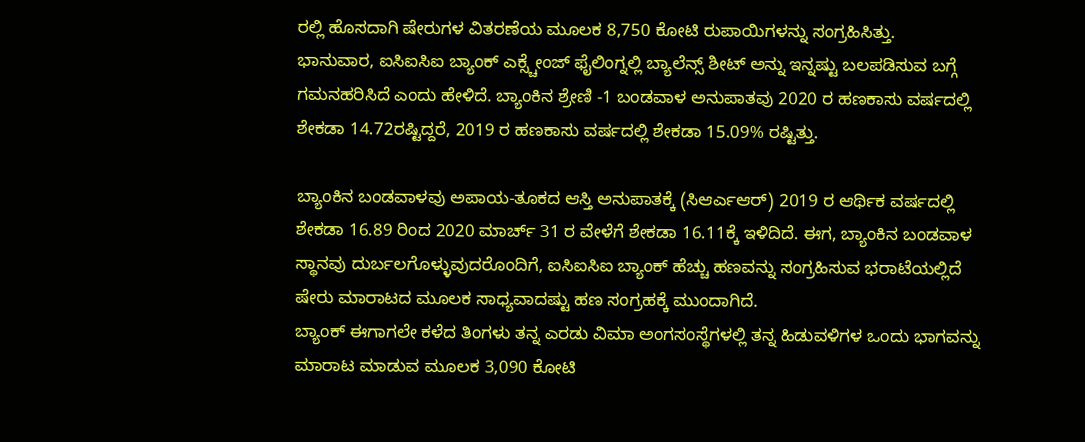ರಲ್ಲಿ ಹೊಸದಾಗಿ ಷೇರುಗಳ ವಿತರಣೆಯ ಮೂಲಕ 8,750 ಕೋಟಿ ರುಪಾಯಿಗಳನ್ನು ಸಂಗ್ರಹಿಸಿತ್ತು.
ಭಾನುವಾರ, ಐಸಿಐಸಿಐ ಬ್ಯಾಂಕ್ ಎಕ್ಸ್ಚೇಂಜ್ ಫೈಲಿಂಗ್ನಲ್ಲಿ ಬ್ಯಾಲೆನ್ಸ್ ಶೀಟ್ ಅನ್ನು ಇನ್ನಷ್ಟು ಬಲಪಡಿಸುವ ಬಗ್ಗೆ ಗಮನಹರಿಸಿದೆ ಎಂದು ಹೇಳಿದೆ. ಬ್ಯಾಂಕಿನ ಶ್ರೇಣಿ -1 ಬಂಡವಾಳ ಅನುಪಾತವು 2020 ರ ಹಣಕಾಸು ವರ್ಷದಲ್ಲಿ ಶೇಕಡಾ 14.72ರಷ್ಟಿದ್ದರೆ, 2019 ರ ಹಣಕಾಸು ವರ್ಷದಲ್ಲಿ ಶೇಕಡಾ 15.09% ರಷ್ಟಿತ್ತು.

ಬ್ಯಾಂಕಿನ ಬಂಡವಾಳವು ಅಪಾಯ-ತೂಕದ ಆಸ್ತಿ ಅನುಪಾತಕ್ಕೆ (ಸಿಆರ್ಎಆರ್) 2019 ರ ಆರ್ಥಿಕ ವರ್ಷದಲ್ಲಿ ಶೇಕಡಾ 16.89 ರಿಂದ 2020 ಮಾರ್ಚ್ 31 ರ ವೇಳೆಗೆ ಶೇಕಡಾ 16.11ಕ್ಕೆ ಇಳಿದಿದೆ. ಈಗ, ಬ್ಯಾಂಕಿನ ಬಂಡವಾಳ ಸ್ಥಾನವು ದುರ್ಬಲಗೊಳ್ಳುವುದರೊಂದಿಗೆ, ಐಸಿಐಸಿಐ ಬ್ಯಾಂಕ್ ಹೆಚ್ಚು ಹಣವನ್ನು ಸಂಗ್ರಹಿಸುವ ಭರಾಟೆಯಲ್ಲಿದೆ ಷೇರು ಮಾರಾಟದ ಮೂಲಕ ಸಾಧ್ಯವಾದಷ್ಟು ಹಣ ಸಂಗ್ರಹಕ್ಕೆ ಮುಂದಾಗಿದೆ.
ಬ್ಯಾಂಕ್ ಈಗಾಗಲೇ ಕಳೆದ ತಿಂಗಳು ತನ್ನ ಎರಡು ವಿಮಾ ಅಂಗಸಂಸ್ಥೆಗಳಲ್ಲಿ ತನ್ನ ಹಿಡುವಳಿಗಳ ಒಂದು ಭಾಗವನ್ನು ಮಾರಾಟ ಮಾಡುವ ಮೂಲಕ 3,090 ಕೋಟಿ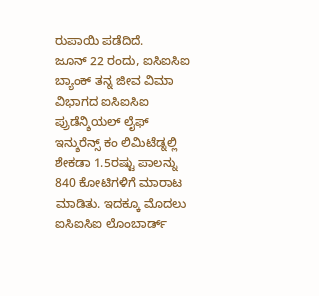ರುಪಾಯಿ ಪಡೆದಿದೆ.
ಜೂನ್ 22 ರಂದು, ಐಸಿಐಸಿಐ ಬ್ಯಾಂಕ್ ತನ್ನ ಜೀವ ವಿಮಾ ವಿಭಾಗದ ಐಸಿಐಸಿಐ ಪ್ರುಡೆನ್ಶಿಯಲ್ ಲೈಫ್ ಇನ್ಶುರೆನ್ಸ್ ಕಂ ಲಿಮಿಟೆಡ್ನಲ್ಲಿ ಶೇಕಡಾ 1.5ರಷ್ಟು ಪಾಲನ್ನು 840 ಕೋಟಿಗಳಿಗೆ ಮಾರಾಟ ಮಾಡಿತು. ಇದಕ್ಕೂ ಮೊದಲು ಐಸಿಐಸಿಐ ಲೊಂಬಾರ್ಡ್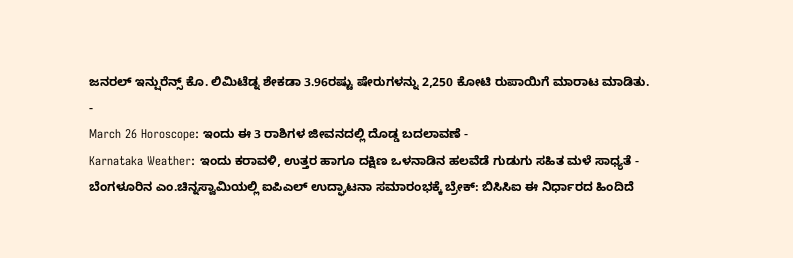ಜನರಲ್ ಇನ್ಷುರೆನ್ಸ್ ಕೊ. ಲಿಮಿಟೆಡ್ನ ಶೇಕಡಾ 3.96ರಷ್ಟು ಷೇರುಗಳನ್ನು 2,250 ಕೋಟಿ ರುಪಾಯಿಗೆ ಮಾರಾಟ ಮಾಡಿತು.
-
March 26 Horoscope: ಇಂದು ಈ 3 ರಾಶಿಗಳ ಜೀವನದಲ್ಲಿ ದೊಡ್ಡ ಬದಲಾವಣೆ -
Karnataka Weather: ಇಂದು ಕರಾವಳಿ, ಉತ್ತರ ಹಾಗೂ ದಕ್ಷಿಣ ಒಳನಾಡಿನ ಹಲವೆಡೆ ಗುಡುಗು ಸಹಿತ ಮಳೆ ಸಾಧ್ಯತೆ -
ಬೆಂಗಳೂರಿನ ಎಂ.ಚಿನ್ನಸ್ವಾಮಿಯಲ್ಲಿ ಐಪಿಎಲ್ ಉದ್ಘಾಟನಾ ಸಮಾರಂಭಕ್ಕೆ ಬ್ರೇಕ್: ಬಿಸಿಸಿಐ ಈ ನಿರ್ಧಾರದ ಹಿಂದಿದೆ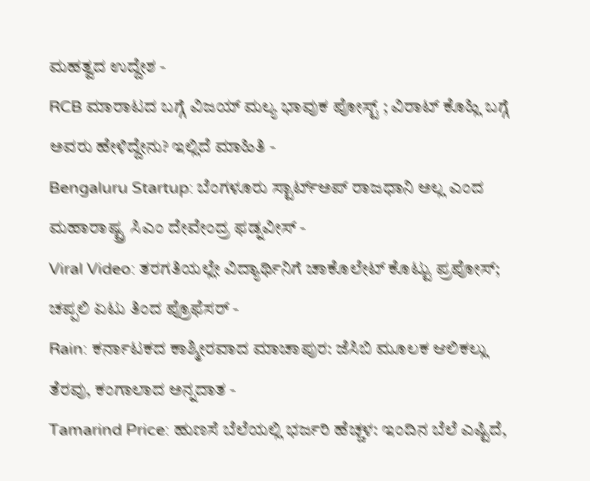ಮಹತ್ವದ ಉದ್ದೇಶ -
RCB ಮಾರಾಟದ ಬಗ್ಗೆ ವಿಜಯ್ ಮಲ್ಯ ಭಾವುಕ ಪೋಸ್ಟ್ ; ವಿರಾಟ್ ಕೊಹ್ಲಿ ಬಗ್ಗೆ ಅವರು ಹೇಳಿದ್ದೇನು? ಇಲ್ಲಿದೆ ಮಾಹಿತಿ -
Bengaluru Startup: ಬೆಂಗಳೂರು ಸ್ಟಾರ್ಟ್ಅಪ್ ರಾಜಧಾನಿ ಅಲ್ಲ ಎಂದ ಮಹಾರಾಷ್ಟ್ರ ಸಿಎಂ ದೇವೇಂದ್ರ ಫಡ್ನವೀಸ್ -
Viral Video: ತರಗತಿಯಲ್ಲೇ ವಿದ್ಯಾರ್ಥಿನಿಗೆ ಚಾಕೊಲೇಟ್ ಕೊಟ್ಟು ಪ್ರಪೋಸ್; ಚಪ್ಪಲಿ ಏಟು ತಿಂದ ಪ್ರೊಫೆಸರ್ -
Rain: ಕರ್ನಾಟಕದ ಕಾಶ್ಮೀರವಾದ ಮಾಚಾಪುರ: ಜೆಸಿಬಿ ಮೂಲಕ ಆಲಿಕಲ್ಲು ತೆರವು, ಕಂಗಾಲಾದ ಅನ್ನದಾತ -
Tamarind Price: ಹುಣಸೆ ಬೆಲೆಯಲ್ಲಿ ಭರ್ಜರಿ ಹೆಚ್ಚಳ: ಇಂದಿನ ಬೆಲೆ ಎಷ್ಟಿದೆ,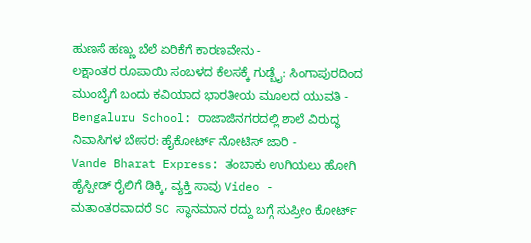ಹುಣಸೆ ಹಣ್ಣು ಬೆಲೆ ಏರಿಕೆಗೆ ಕಾರಣವೇನು -
ಲಕ್ಷಾಂತರ ರೂಪಾಯಿ ಸಂಬಳದ ಕೆಲಸಕ್ಕೆ ಗುಡ್ಬೈ: ಸಿಂಗಾಪುರದಿಂದ ಮುಂಬೈಗೆ ಬಂದು ಕವಿಯಾದ ಭಾರತೀಯ ಮೂಲದ ಯುವತಿ -
Bengaluru School: ರಾಜಾಜಿನಗರದಲ್ಲಿ ಶಾಲೆ ವಿರುದ್ಧ ನಿವಾಸಿಗಳ ಬೇಸರ: ಹೈಕೋರ್ಟ್ ನೋಟಿಸ್ ಜಾರಿ -
Vande Bharat Express: ತಂಬಾಕು ಉಗಿಯಲು ಹೋಗಿ ಹೈಸ್ಪೀಡ್ ರೈಲಿಗೆ ಡಿಕ್ಕಿ, ವ್ಯಕ್ತಿ ಸಾವು Video -
ಮತಾಂತರವಾದರೆ SC ಸ್ಥಾನಮಾನ ರದ್ದು ಬಗ್ಗೆ ಸುಪ್ರೀಂ ಕೋರ್ಟ್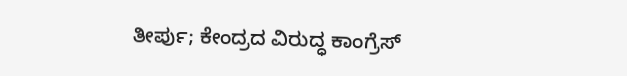ತೀರ್ಪು; ಕೇಂದ್ರದ ವಿರುದ್ಧ ಕಾಂಗ್ರೆಸ್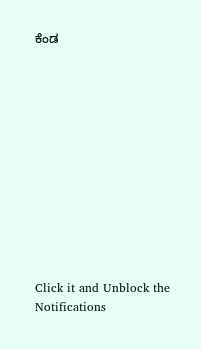ಕೆಂಡ












Click it and Unblock the Notifications